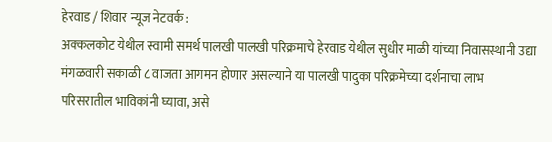हेरवाड / शिवार न्यूज नेटवर्क :
अक्कलकोट येथील स्वामी समर्थ पालखी पालखी परिक्रमाचे हेरवाड येथील सुधीर माळी यांच्या निवासस्थानी उद्या मंगळवारी सकाळी ८ वाजता आगमन होणार असल्याने या पालखी पादुका परिक्रमेच्या दर्शनाचा लाभ परिसरातील भाविकांनी घ्यावा, असे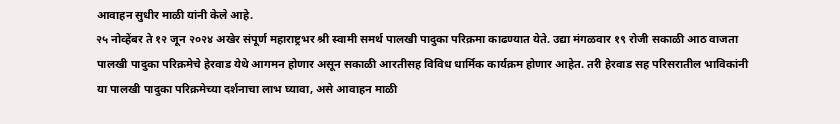आवाहन सुधीर माळी यांनी केले आहे.
२५ नोव्हेंबर ते १२ जून २०२४ अखेर संपूर्ण महाराष्ट्रभर श्री स्वामी समर्थ पालखी पादुका परिक्रमा काढण्यात येते. उद्या मंगळवार १९ रोजी सकाळी आठ वाजता पालखी पादुका परिक्रमेचे हेरवाड येथे आगमन होणार असून सकाळी आरतीसह विविध धार्मिक कार्यक्रम होणार आहेत. तरी हेरवाड सह परिसरातील भाविकांनी या पालखी पादुका परिक्रमेच्या दर्शनाचा लाभ घ्यावा, असे आवाहन माळी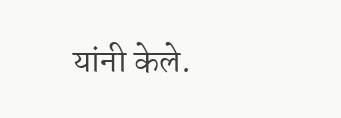यांनी केले.